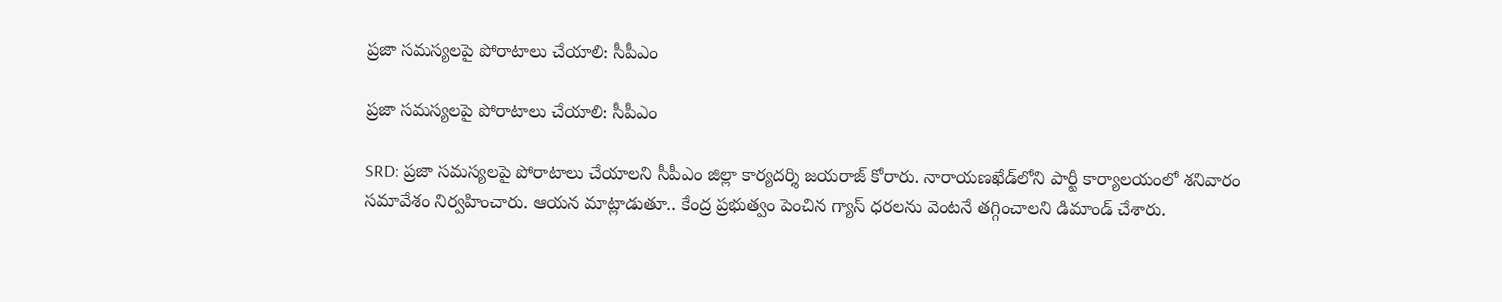ప్రజా సమస్యలపై పోరాటాలు చేయాలి: సీపీఎం

ప్రజా సమస్యలపై పోరాటాలు చేయాలి: సీపీఎం

SRD: ప్రజా సమస్యలపై పోరాటాలు చేయాలని సీపీఎం జిల్లా కార్యదర్శి జయరాజ్ కోరారు. నారాయణఖేడ్‌లోని పార్టీ కార్యాలయంలో శనివారం సమావేశం నిర్వహించారు. ఆయన మాట్లాడుతూ.. కేంద్ర ప్రభుత్వం పెంచిన గ్యాస్ ధరలను వెంటనే తగ్గించాలని డిమాండ్ చేశారు.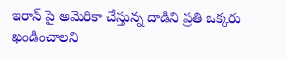ఇరాన్ పై అమెరికా చేస్తున్న దాడిని ప్రతి ఒక్కరు ఖండించాలని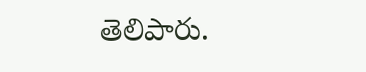తెలిపారు.